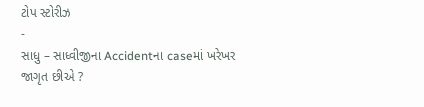ટોપ સ્ટોરીઝ
-
સાધુ – સાધ્વીજીના Accidentના caseમાં ખરેખર જાગૃત છીએ ?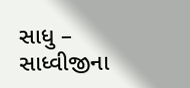સાધુ – સાધ્વીજીના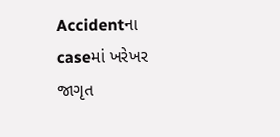Accidentના caseમાં ખરેખર જાગૃત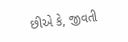છીએ કે, જીવતી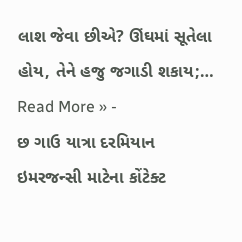લાશ જેવા છીએ? ઊંઘમાં સૂતેલા હોય, તેને હજુ જગાડી શકાય;…
Read More » -
છ ગાઉ યાત્રા દરમિયાન ઇમરજન્સી માટેના કોંટેક્ટ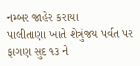નમ્બર જાહેર કરાયા
પાલીતાણા ખાતે શેત્રુંજય પર્વત પર ફાગણ સુદ ૧૩ ને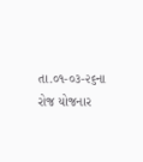તા.૦૧-૦૩-૨૬ના રોજ યોજનાર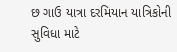છ ગાઉ યાત્રા દરમિયાન યાત્રિકોની સુવિધા માટે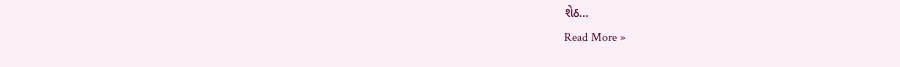શેઠ…
Read More »